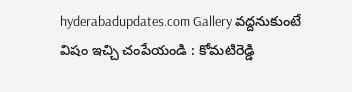hyderabadupdates.com Gallery వ‌ద్ద‌నుకుంటే విషం ఇచ్చి చంపేయండి : కోమ‌టిరెడ్డి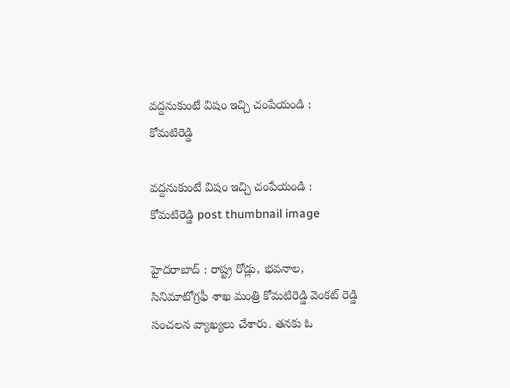వ‌ద్ద‌నుకుంటే విషం ఇచ్చి చంపేయండి : కోమ‌టిరెడ్డి

వ‌ద్ద‌నుకుంటే విషం ఇచ్చి చంపేయండి : కోమ‌టిరెడ్డి post thumbnail image

హైద‌రాబాద్ : రాష్ట్ర రోడ్లు, భ‌వ‌నాల‌, సినిమాటోగ్ర‌ఫీ శాఖ మంత్రి కోమ‌టిరెడ్డి వెంక‌ట్ రెడ్డి సంచ‌ల‌న వ్యాఖ్య‌లు చేశారు. త‌న‌కు ఓ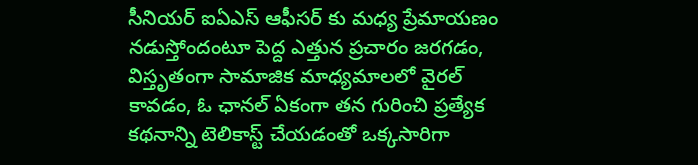సీనియ‌ర్ ఐఏఎస్ ఆఫీస‌ర్ కు మ‌ధ్య ప్రేమాయ‌ణం న‌డుస్తోందంటూ పెద్ద ఎత్తున ప్ర‌చారం జ‌ర‌గ‌డం, విస్తృతంగా సామాజిక మాధ్య‌మాల‌లో వైర‌ల్ కావ‌డం, ఓ ఛాన‌ల్ ఏకంగా త‌న గురించి ప్ర‌త్యేక క‌థ‌నాన్ని టెలికాస్ట్ చేయ‌డంతో ఒక్క‌సారిగా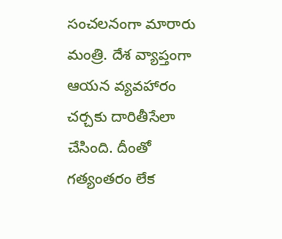సంచ‌ల‌నంగా మారారు మంత్రి. దేశ వ్యాప్తంగా ఆయ‌న వ్య‌వ‌హారం చ‌ర్చ‌కు దారితీసేలా చేసింది. దీంతో గ‌త్యంత‌రం లేక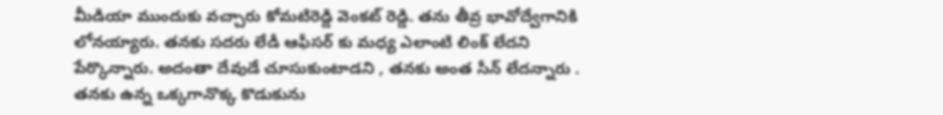మీడియా ముందుకు వ‌చ్చారు కోమ‌టిరెడ్డి వెంక‌ట్ రెడ్డి. త‌ను తీవ్ర భావోద్వేగానికి లోన‌య్యారు. త‌న‌కు స‌ద‌రు లేడీ ఆఫీస‌ర్ కు మ‌ధ్య ఎలాంటి లింక్ లేద‌ని పేర్కొన్నారు. అదంతా దేవుడే చూసుకుంటాడ‌ని , త‌న‌కు అంత సీన్ లేద‌న్నారు . త‌న‌కు ఉన్న ఒక్క‌గానొక్క కొడుకును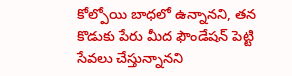కోల్పోయి బాధ‌లో ఉన్నాన‌ని, త‌న కొడుకు పేరు మీద ఫౌండేష‌న్ పెట్టి సేవ‌లు చేస్తున్నాన‌ని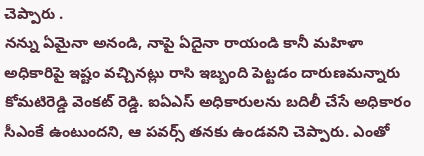చెప్పారు .
నన్ను ఏమైనా అనండి, నాపై ఏదైనా రాయండి కానీ మహిళా అధికారిపై ఇష్టం వ‌చ్చిన‌ట్లు రాసి ఇబ్బంది పెట్ట‌డం దారుణ‌మ‌న్నారు కోమ‌టిరెడ్డి వెంక‌ట్ రెడ్డి. ఐఏఎస్ అధికారులను బదిలీ చేసే అధికారం సీఎంకే ఉంటుంద‌ని, ఆ ప‌వ‌ర్స్ త‌న‌కు ఉండ‌వ‌ని చెప్పారు. ఎంతో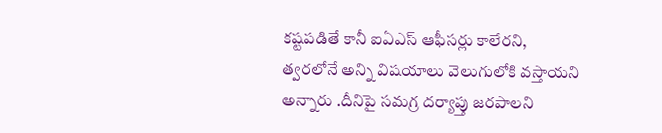కష్టపడితే కానీ ఐఏఎస్ ఆఫీసర్లు కాలేరని, త్వరలోనే అన్ని విషయాలు వెలుగులోకి వస్తాయని అన్నారు .దీనిపై సమగ్ర దర్యాప్తు జరపాలని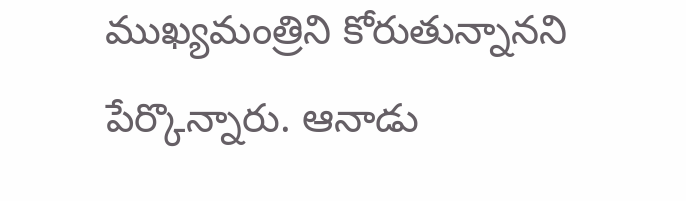ముఖ్యమంత్రిని కోరుతున్నాన‌ని పేర్కొన్నారు. ఆనాడు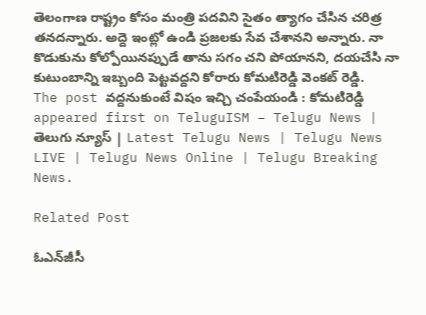తెలంగాణ రాష్ట్రం కోసం మంత్రి ప‌ద‌విని సైతం త్యాగం చేసిన చ‌రిత్ర త‌న‌ద‌న్నారు. అద్దె ఇంట్లో ఉండి ప్ర‌జ‌ల‌కు సేవ చేశాన‌ని అన్నారు. నా కొడుకును కోల్పోయిన‌ప్పుడే తాను స‌గం చ‌ని పోయాన‌ని, ద‌య‌చేసి నా కుటుంబాన్ని ఇబ్బంది పెట్ట‌వ‌ద్ద‌ని కోరారు కోమ‌టిరెడ్డి వెంక‌ట్ రెడ్డి.
The post వ‌ద్ద‌నుకుంటే విషం ఇచ్చి చంపేయండి : కోమ‌టిరెడ్డి appeared first on TeluguISM – Telugu News | తెలుగు న్యూస్ | Latest Telugu News | Telugu News LIVE | Telugu News Online | Telugu Breaking News.

Related Post

ఓఎన్‌జీసీ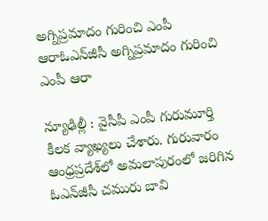అగ్నిప్రమాదం గురించి ఎంపీ ఆరాఓఎన్‌జీసీ అగ్నిప్రమాదం గురించి ఎంపీ ఆరా

న్యూఢిల్లీ : వైసీపీ ఎంపీ గురుమూర్తి కీల‌క వ్యాఖ్య‌లు చేశారు. గురువారం ఆంధ్రప్రదేశ్‌లో అమలాపురంలో జరిగిన ఓఎన్‌జీసీ చమురు బావి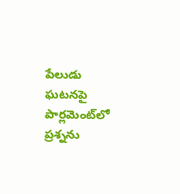పేలుడు ఘటనపై పార్లమెంట్‌లో ప్రశ్నను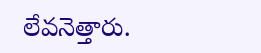లేవనెత్తారు.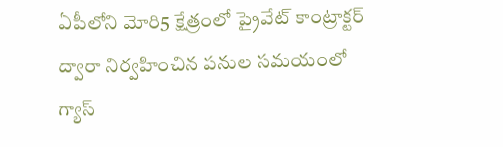ఏపీలోని మోరి5 క్షేత్రంలో ప్రైవేట్ కాంట్రాక్టర్ ద్వారా నిర్వహించిన పనుల సమయంలో గ్యాస్